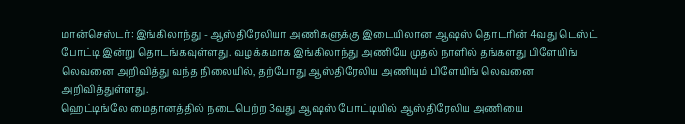மான்செஸ்டர்: இங்கிலாந்து - ஆஸ்திரேலியா அணிகளுக்கு இடையிலான ஆஷஸ் தொடரின் 4வது டெஸ்ட் போட்டி இன்று தொடங்கவுள்ளது. வழக்கமாக இங்கிலாந்து அணியே முதல் நாளில் தங்களது பிளேயிங் லெவனை அறிவித்து வந்த நிலையில், தற்போது ஆஸ்திரேலிய அணியும் பிளேயிங் லெவனை அறிவித்துள்ளது.
ஹெட்டிங்லே மைதானத்தில் நடைபெற்ற 3வது ஆஷஸ் போட்டியில் ஆஸ்திரேலிய அணியை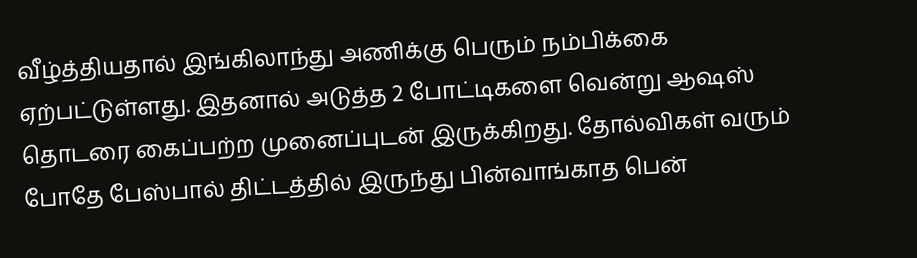வீழ்த்தியதால் இங்கிலாந்து அணிக்கு பெரும் நம்பிக்கை ஏற்பட்டுள்ளது. இதனால் அடுத்த 2 போட்டிகளை வென்று ஆஷஸ் தொடரை கைப்பற்ற முனைப்புடன் இருக்கிறது. தோல்விகள் வரும் போதே பேஸ்பால் திட்டத்தில் இருந்து பின்வாங்காத பென்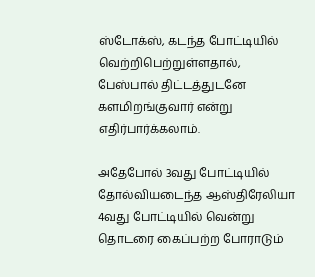ஸ்டோக்ஸ், கடந்த போட்டியில் வெற்றிபெற்றுள்ளதால், பேஸ்பால் திட்டத்துடனே களமிறங்குவார் என்று எதிர்பார்க்கலாம்.

அதேபோல் 3வது போட்டியில் தோல்வியடைந்த ஆஸ்திரேலியா 4வது போட்டியில் வென்று தொடரை கைப்பற்ற போராடும்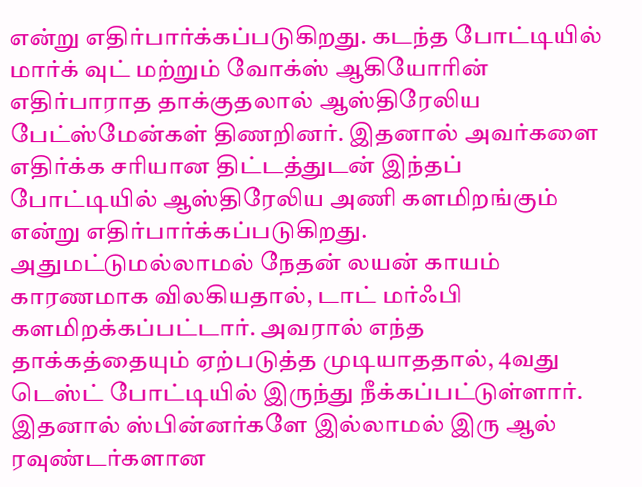என்று எதிர்பார்க்கப்படுகிறது. கடந்த போட்டியில் மார்க் வுட் மற்றும் வோக்ஸ் ஆகியோரின் எதிர்பாராத தாக்குதலால் ஆஸ்திரேலிய பேட்ஸ்மேன்கள் திணறினர். இதனால் அவர்களை எதிர்க்க சரியான திட்டத்துடன் இந்தப் போட்டியில் ஆஸ்திரேலிய அணி களமிறங்கும் என்று எதிர்பார்க்கப்படுகிறது.
அதுமட்டுமல்லாமல் நேதன் லயன் காயம் காரணமாக விலகியதால், டாட் மர்ஃபி களமிறக்கப்பட்டார். அவரால் எந்த தாக்கத்தையும் ஏற்படுத்த முடியாததால், 4வது டெஸ்ட் போட்டியில் இருந்து நீக்கப்பட்டுள்ளார். இதனால் ஸ்பின்னர்களே இல்லாமல் இரு ஆல் ரவுண்டர்களான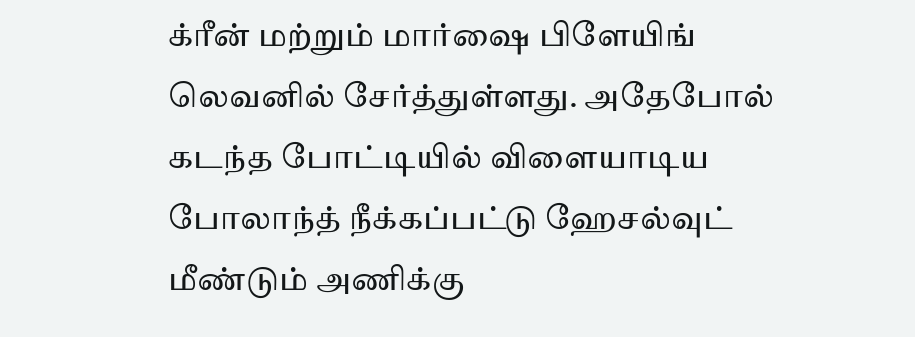க்ரீன் மற்றும் மார்ஷை பிளேயிங் லெவனில் சேர்த்துள்ளது. அதேபோல் கடந்த போட்டியில் விளையாடிய போலாந்த் நீக்கப்பட்டு ஹேசல்வுட் மீண்டும் அணிக்கு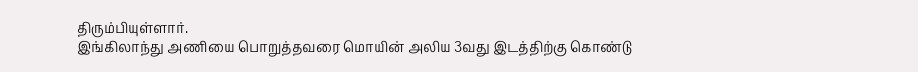திரும்பியுள்ளார்.
இங்கிலாந்து அணியை பொறுத்தவரை மொயின் அலிய 3வது இடத்திற்கு கொண்டு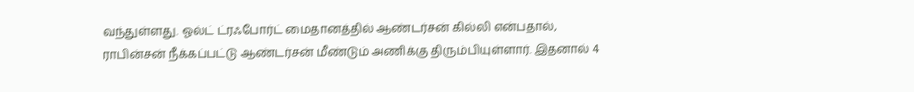வந்துள்ளது. ஓல்ட் ட்ரஃபோர்ட் மைதானத்தில் ஆண்டர்சன் கில்லி என்பதால், ராபின்சன் நீக்கப்பட்டு ஆண்டர்சன் மீண்டும் அணிக்கு திரும்பியுள்ளார். இதனால் 4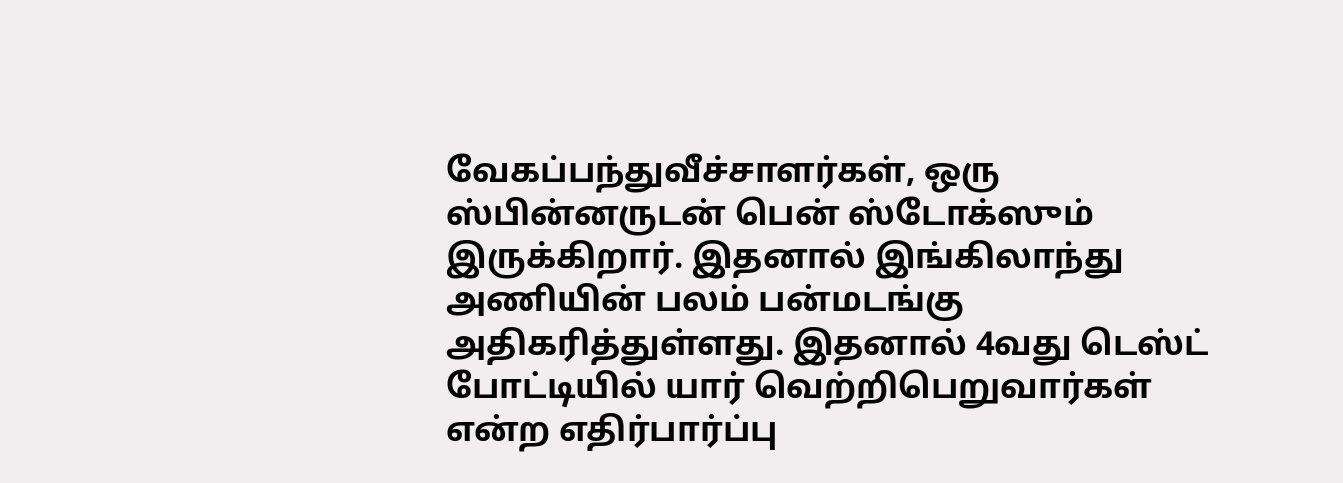வேகப்பந்துவீச்சாளர்கள், ஒரு ஸ்பின்னருடன் பென் ஸ்டோக்ஸும் இருக்கிறார். இதனால் இங்கிலாந்து அணியின் பலம் பன்மடங்கு அதிகரித்துள்ளது. இதனால் 4வது டெஸ்ட் போட்டியில் யார் வெற்றிபெறுவார்கள் என்ற எதிர்பார்ப்பு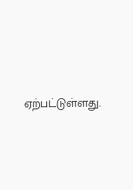ஏற்பட்டுள்ளது.